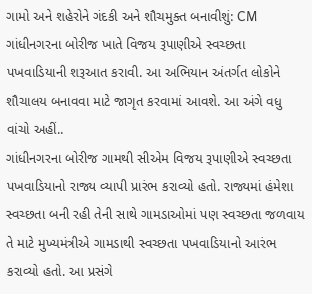ગામો અને શહેરોને ગંદકી અને શૌચમુક્ત બનાવીશું: CM
ગાંધીનગરના બોરીજ ખાતે વિજય રૂપાણીએ સ્વચ્છતા પખવાડિયાની શરૂઆત કરાવી. આ અભિયાન અંતર્ગત લોકોને શૌચાલય બનાવવા માટે જાગૃત કરવામાં આવશે. આ અંગે વધુ વાંચો અહીં..
ગાંધીનગરના બોરીજ ગામથી સીએમ વિજય રૂપાણીએ સ્વચ્છતા પખવાડિયાનો રાજ્ય વ્યાપી પ્રારંભ કરાવ્યો હતો. રાજ્યમાં હંમેશા સ્વચ્છતા બની રહી તેની સાથે ગામડાઓમાં પણ સ્વચ્છતા જળવાય તે માટે મુખ્યમંત્રીએ ગામડાથી સ્વચ્છતા પખવાડિયાનો આરંભ કરાવ્યો હતો. આ પ્રસંગે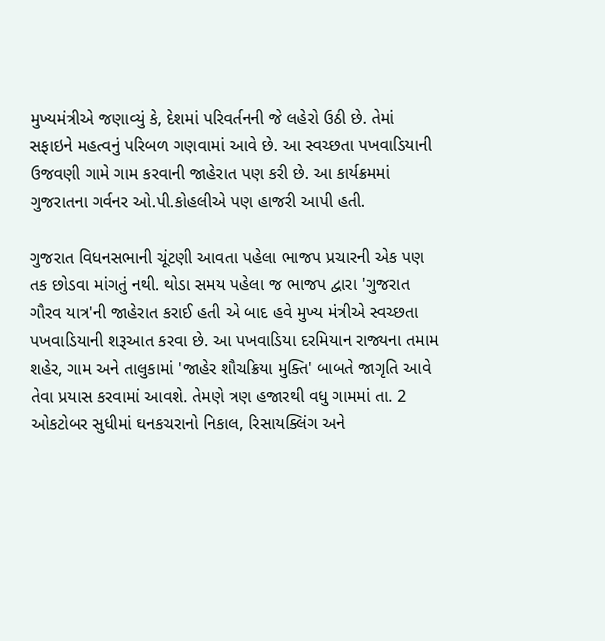મુખ્યમંત્રીએ જણાવ્યું કે, દેશમાં પરિવર્તનની જે લહેરો ઉઠી છે. તેમાં સફાઇને મહત્વનું પરિબળ ગણવામાં આવે છે. આ સ્વચ્છતા પખવાડિયાની ઉજવણી ગામે ગામ કરવાની જાહેરાત પણ કરી છે. આ કાર્યક્રમમાં ગુજરાતના ગર્વનર ઓ.પી.કોહલીએ પણ હાજરી આપી હતી.

ગુજરાત વિધનસભાની ચૂંટણી આવતા પહેલા ભાજપ પ્રચારની એક પણ તક છોડવા માંગતું નથી. થોડા સમય પહેલા જ ભાજપ દ્વારા 'ગુજરાત ગૌરવ યાત્ર'ની જાહેરાત કરાઈ હતી એ બાદ હવે મુખ્ય મંત્રીએ સ્વચ્છતા પખવાડિયાની શરૂઆત કરવા છે. આ પખવાડિયા દરમિયાન રાજ્યના તમામ શહેર, ગામ અને તાલુકામાં 'જાહેર શૌચક્રિયા મુક્તિ' બાબતે જાગૃતિ આવે તેવા પ્રયાસ કરવામાં આવશે. તેમણે ત્રણ હજારથી વધુ ગામમાં તા. 2 ઓકટોબર સુધીમાં ઘનકચરાનો નિકાલ, રિસાયક્લિંગ અને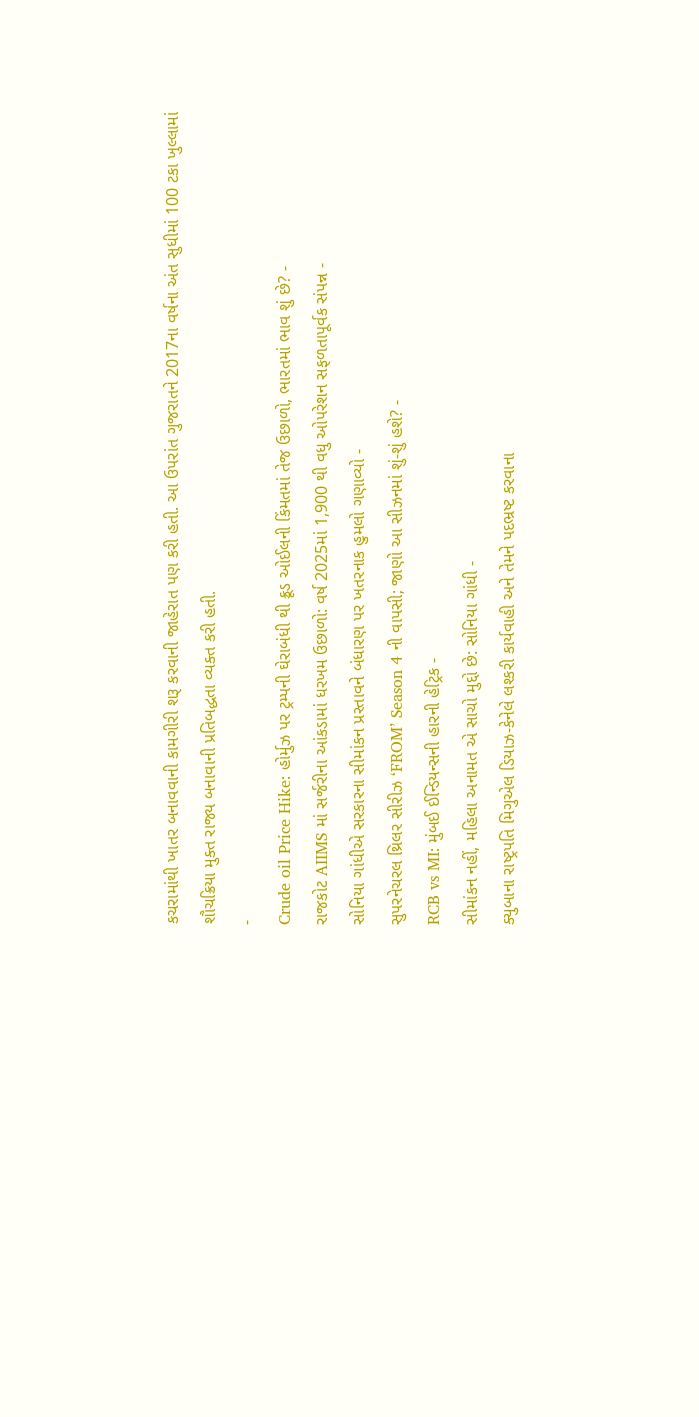કચરામાંથી ખાતર બનાવવાની કામગીરી શરૂ કરવાની જાહેરાત પણ કરી હતી. આ ઉપરાંત ગુજરાતને 2017ના વર્ષના અંત સુધીમાં 100 ટકા ખુલ્લામાં શૌચક્રિયા મુક્ત રાજ્ય બનાવાની પ્રતિબદ્ધતા વ્યક્ત કરી હતી.
-
Crude oil Price Hike: હોર્મુઝ પર ટ્રમ્પની ઘેરાબંધી થી ક્રૂડ ઓઈલની કિંમતમાં તેજ ઉછાળો, ભારતમાં ભાવ શું છે? -
રાજકોટ AIIMS માં સર્જરીના આંકડામાં ધરખમ ઉછાળો: વર્ષ 2025માં 1,900 થી વધુ ઓપરેશન સફળતાપૂર્વક સંપન્ન -
સોનિયા ગાંધીએ સરકારના સીમાંકન પ્રસ્તાવને બંધારણ પર ખતરનાક હુમલો ગણાવ્યો -
સુપરનેચરલ થ્રિલર સીરીઝ ‘FROM’ Season 4 ની વાપસી; જાણો આ સીઝનમાં શું-શું હશે? -
RCB vs MI: મુંબઈ ઈન્ડિયન્સની હારની હેટ્રિક -
સીમાંકન નહીં, મહિલા અનામત એ સાચો મુદ્દો છે: સોનિયા ગાંધી -
ક્યુબાના રાષ્ટ્રપતિ મિગુએલ ડિયાઝ-કેનેલે લશ્કરી કાર્યવાહી અને તેમને પદભ્રષ્ટ કરવાના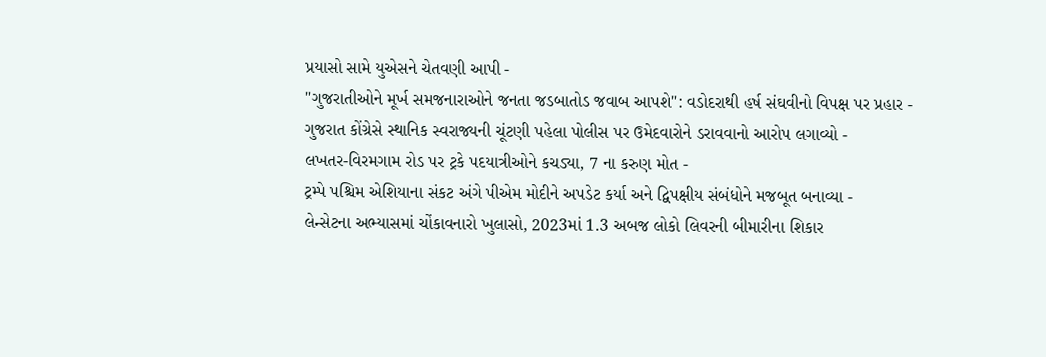પ્રયાસો સામે યુએસને ચેતવણી આપી -
"ગુજરાતીઓને મૂર્ખ સમજનારાઓને જનતા જડબાતોડ જવાબ આપશે": વડોદરાથી હર્ષ સંઘવીનો વિપક્ષ પર પ્રહાર -
ગુજરાત કોંગ્રેસે સ્થાનિક સ્વરાજ્યની ચૂંટણી પહેલા પોલીસ પર ઉમેદવારોને ડરાવવાનો આરોપ લગાવ્યો -
લખતર-વિરમગામ રોડ પર ટ્રકે પદયાત્રીઓને કચડ્યા, 7 ના કરુણ મોત -
ટ્રમ્પે પશ્ચિમ એશિયાના સંકટ અંગે પીએમ મોદીને અપડેટ કર્યા અને દ્વિપક્ષીય સંબંધોને મજબૂત બનાવ્યા -
લેન્સેટના અભ્યાસમાં ચોંકાવનારો ખુલાસો, 2023માં 1.3 અબજ લોકો લિવરની બીમારીના શિકાર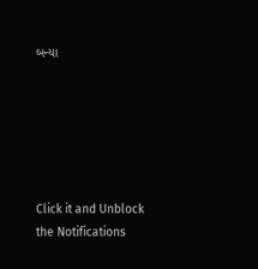બન્યા






Click it and Unblock the Notifications